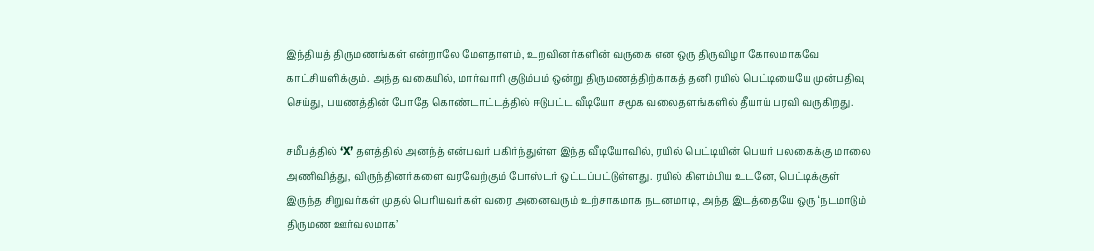இந்தியத் திருமணங்கள் என்றாலே மேளதாளம், உறவினர்களின் வருகை என ஒரு திருவிழா கோலமாகவே காட்சியளிக்கும். அந்த வகையில், மார்வாரி குடும்பம் ஒன்று திருமணத்திற்காகத் தனி ரயில் பெட்டியையே முன்பதிவு செய்து, பயணத்தின் போதே கொண்டாட்டத்தில் ஈடுபட்ட வீடியோ சமூக வலைதளங்களில் தீயாய் பரவி வருகிறது.

சமீபத்தில் ‘X’ தளத்தில் அனந்த் என்பவர் பகிர்ந்துள்ள இந்த வீடியோவில், ரயில் பெட்டியின் பெயர் பலகைக்கு மாலை அணிவித்து, விருந்தினர்களை வரவேற்கும் போஸ்டர் ஒட்டப்பட்டுள்ளது. ரயில் கிளம்பிய உடனே, பெட்டிக்குள் இருந்த சிறுவர்கள் முதல் பெரியவர்கள் வரை அனைவரும் உற்சாகமாக நடனமாடி, அந்த இடத்தையே ஒரு ‘நடமாடும் திருமண ஊர்வலமாக’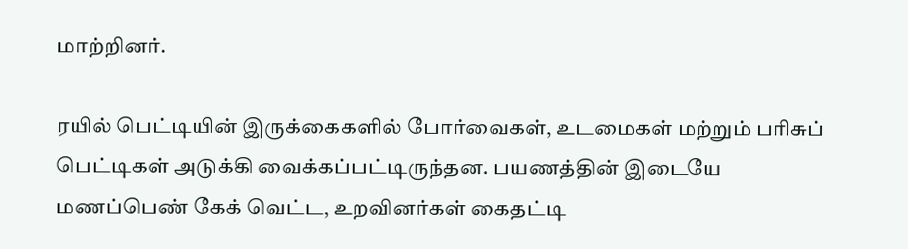மாற்றினர்.

ரயில் பெட்டியின் இருக்கைகளில் போர்வைகள், உடமைகள் மற்றும் பரிசுப் பெட்டிகள் அடுக்கி வைக்கப்பட்டிருந்தன. பயணத்தின் இடையே மணப்பெண் கேக் வெட்ட, உறவினர்கள் கைதட்டி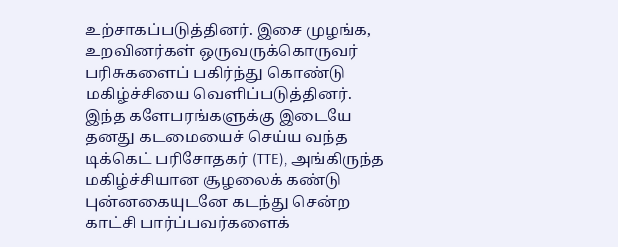உற்சாகப்படுத்தினர். இசை முழங்க, உறவினர்கள் ஒருவருக்கொருவர் பரிசுகளைப் பகிர்ந்து கொண்டு மகிழ்ச்சியை வெளிப்படுத்தினர். இந்த களேபரங்களுக்கு இடையே தனது கடமையைச் செய்ய வந்த டிக்கெட் பரிசோதகர் (TTE), அங்கிருந்த மகிழ்ச்சியான சூழலைக் கண்டு புன்னகையுடனே கடந்து சென்ற காட்சி பார்ப்பவர்களைக்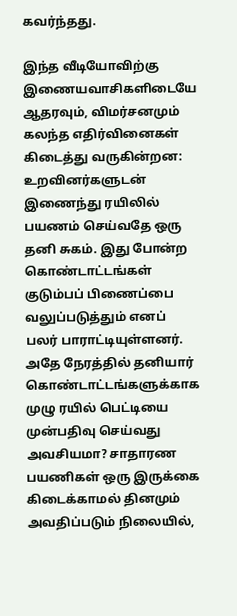கவர்ந்தது.

இந்த வீடியோவிற்கு இணையவாசிகளிடையே ஆதரவும், விமர்சனமும் கலந்த எதிர்வினைகள் கிடைத்து வருகின்றன: உறவினர்களுடன் இணைந்து ரயிலில் பயணம் செய்வதே ஒரு தனி சுகம். இது போன்ற கொண்டாட்டங்கள் குடும்பப் பிணைப்பை வலுப்படுத்தும் எனப் பலர் பாராட்டியுள்ளனர். அதே நேரத்தில் தனியார் கொண்டாட்டங்களுக்காக முழு ரயில் பெட்டியை முன்பதிவு செய்வது அவசியமா? சாதாரண பயணிகள் ஒரு இருக்கை கிடைக்காமல் தினமும் அவதிப்படும் நிலையில்,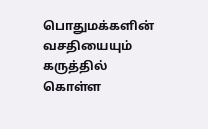பொதுமக்களின் வசதியையும் கருத்தில் கொள்ள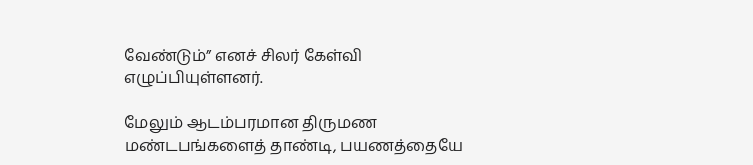வேண்டும்” எனச் சிலர் கேள்வி எழுப்பியுள்ளனர்.

மேலும் ஆடம்பரமான திருமண மண்டபங்களைத் தாண்டி, பயணத்தையே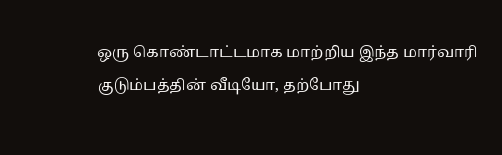ஒரு கொண்டாட்டமாக மாற்றிய இந்த மார்வாரி குடும்பத்தின் வீடியோ, தற்போது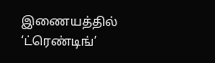இணையத்தில் ‘ட்ரெண்டிங்’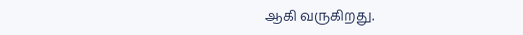ஆகி வருகிறது.